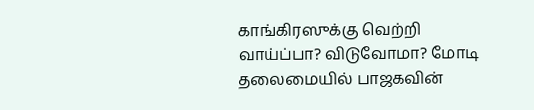காங்கிரஸுக்கு வெற்றி வாய்ப்பா? விடுவோமா? மோடி தலைமையில் பாஜகவின்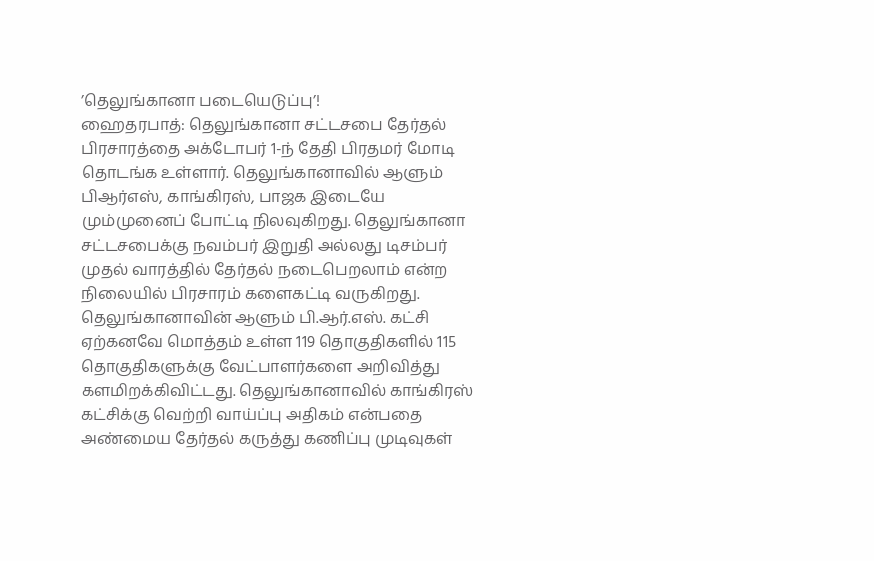’தெலுங்கானா படையெடுப்பு’!
ஹைதரபாத்: தெலுங்கானா சட்டசபை தேர்தல் பிரசாரத்தை அக்டோபர் 1-ந் தேதி பிரதமர் மோடி தொடங்க உள்ளார். தெலுங்கானாவில் ஆளும் பிஆர்எஸ், காங்கிரஸ், பாஜக இடையே மும்முனைப் போட்டி நிலவுகிறது. தெலுங்கானா சட்டசபைக்கு நவம்பர் இறுதி அல்லது டிசம்பர் முதல் வாரத்தில் தேர்தல் நடைபெறலாம் என்ற நிலையில் பிரசாரம் களைகட்டி வருகிறது.
தெலுங்கானாவின் ஆளும் பி.ஆர்.எஸ். கட்சி ஏற்கனவே மொத்தம் உள்ள 119 தொகுதிகளில் 115 தொகுதிகளுக்கு வேட்பாளர்களை அறிவித்து களமிறக்கிவிட்டது. தெலுங்கானாவில் காங்கிரஸ் கட்சிக்கு வெற்றி வாய்ப்பு அதிகம் என்பதை அண்மைய தேர்தல் கருத்து கணிப்பு முடிவுகள்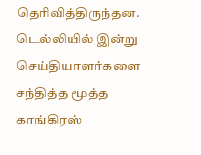தெரிவித்திருந்தன. டெல்லியில் இன்று செய்தியாளர்களை சந்தித்த மூத்த காங்கிரஸ்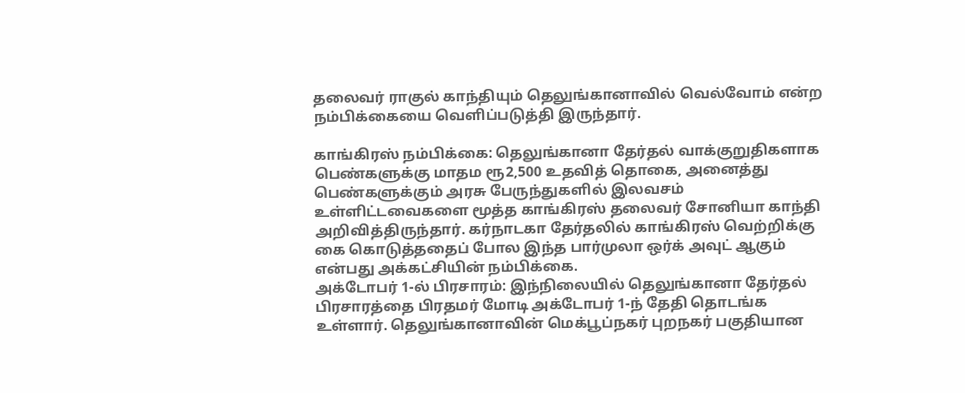தலைவர் ராகுல் காந்தியும் தெலுங்கானாவில் வெல்வோம் என்ற நம்பிக்கையை வெளிப்படுத்தி இருந்தார்.

காங்கிரஸ் நம்பிக்கை: தெலுங்கானா தேர்தல் வாக்குறுதிகளாக பெண்களுக்கு மாதம ரூ2,500 உதவித் தொகை, அனைத்து பெண்களுக்கும் அரசு பேருந்துகளில் இலவசம் உள்ளிட்டவைகளை மூத்த காங்கிரஸ் தலைவர் சோனியா காந்தி அறிவித்திருந்தார். கர்நாடகா தேர்தலில் காங்கிரஸ் வெற்றிக்கு கை கொடுத்ததைப் போல இந்த பார்முலா ஒர்க் அவுட் ஆகும் என்பது அக்கட்சியின் நம்பிக்கை.
அக்டோபர் 1-ல் பிரசாரம்: இந்நிலையில் தெலுங்கானா தேர்தல் பிரசாரத்தை பிரதமர் மோடி அக்டோபர் 1-ந் தேதி தொடங்க உள்ளார். தெலுங்கானாவின் மெக்பூப்நகர் புறநகர் பகுதியான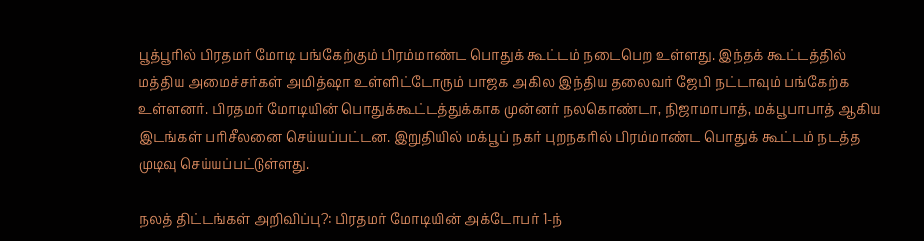பூத்பூரில் பிரதமர் மோடி பங்கேற்கும் பிரம்மாண்ட பொதுக் கூட்டம் நடைபெற உள்ளது. இந்தக் கூட்டத்தில் மத்திய அமைச்சர்கள் அமித்ஷா உள்ளிட்டோரும் பாஜக அகில இந்திய தலைவர் ஜேபி நட்டாவும் பங்கேற்க உள்ளனர். பிரதமர் மோடியின் பொதுக்கூட்டத்துக்காக முன்னர் நலகொண்டா, நிஜாமாபாத், மக்பூபாபாத் ஆகிய இடங்கள் பரிசீலனை செய்யப்பட்டன. இறுதியில் மக்பூப் நகர் புறநகரில் பிரம்மாண்ட பொதுக் கூட்டம் நடத்த முடிவு செய்யப்பட்டுள்ளது.

நலத் திட்டங்கள் அறிவிப்பு?: பிரதமர் மோடியின் அக்டோபர் 1-ந்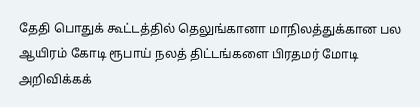தேதி பொதுக் கூட்டத்தில் தெலுங்கானா மாநிலத்துக்கான பல ஆயிரம் கோடி ரூபாய் நலத் திட்டங்களை பிரதமர் மோடி அறிவிக்கக்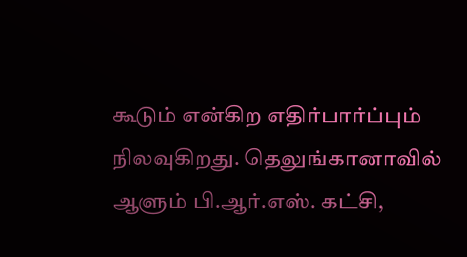கூடும் என்கிற எதிர்பார்ப்பும் நிலவுகிறது. தெலுங்கானாவில் ஆளும் பி.ஆர்.எஸ். கட்சி,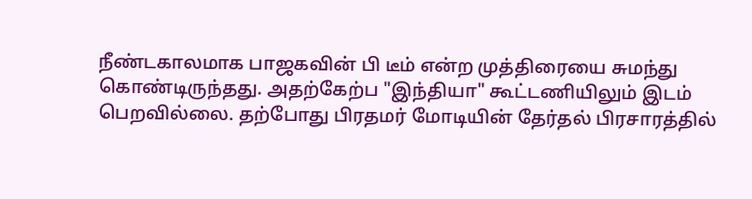நீண்டகாலமாக பாஜகவின் பி டீம் என்ற முத்திரையை சுமந்து கொண்டிருந்தது. அதற்கேற்ப "இந்தியா" கூட்டணியிலும் இடம் பெறவில்லை. தற்போது பிரதமர் மோடியின் தேர்தல் பிரசாரத்தில்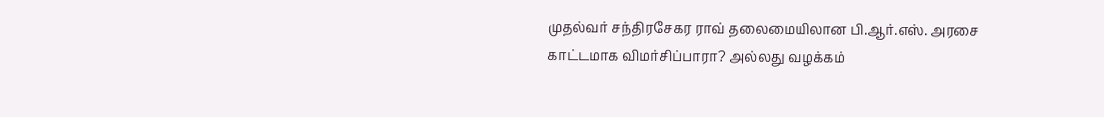முதல்வர் சந்திரசேகர ராவ் தலைமையிலான பி.ஆர்.எஸ். அரசை காட்டமாக விமர்சிப்பாரா? அல்லது வழக்கம்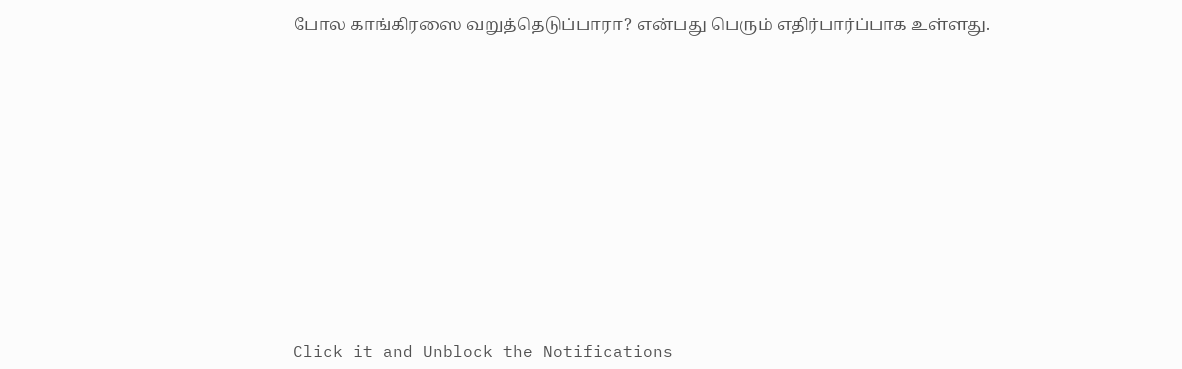போல காங்கிரஸை வறுத்தெடுப்பாரா? என்பது பெரும் எதிர்பார்ப்பாக உள்ளது.












Click it and Unblock the Notifications